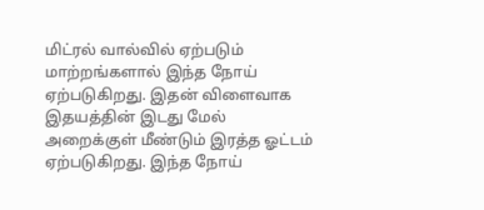மிட்ரல் வால்வில் ஏற்படும் மாற்றங்களால் இந்த நோய் ஏற்படுகிறது. இதன் விளைவாக இதயத்தின் இடது மேல் அறைக்குள் மீண்டும் இரத்த ஓட்டம் ஏற்படுகிறது. இந்த நோய்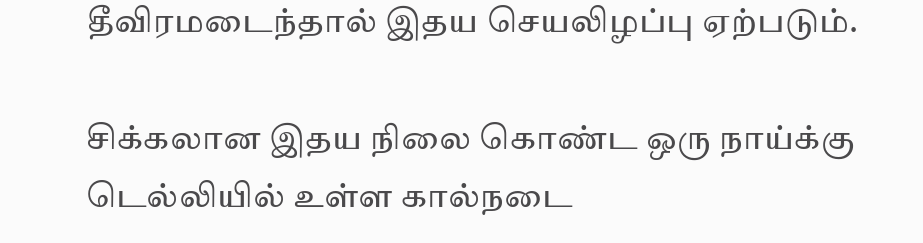தீவிரமடைந்தால் இதய செயலிழப்பு ஏற்படும்.

சிக்கலான இதய நிலை கொண்ட ஒரு நாய்க்கு டெல்லியில் உள்ள கால்நடை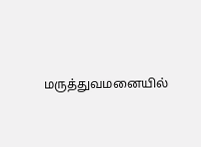மருத்துவமனையில்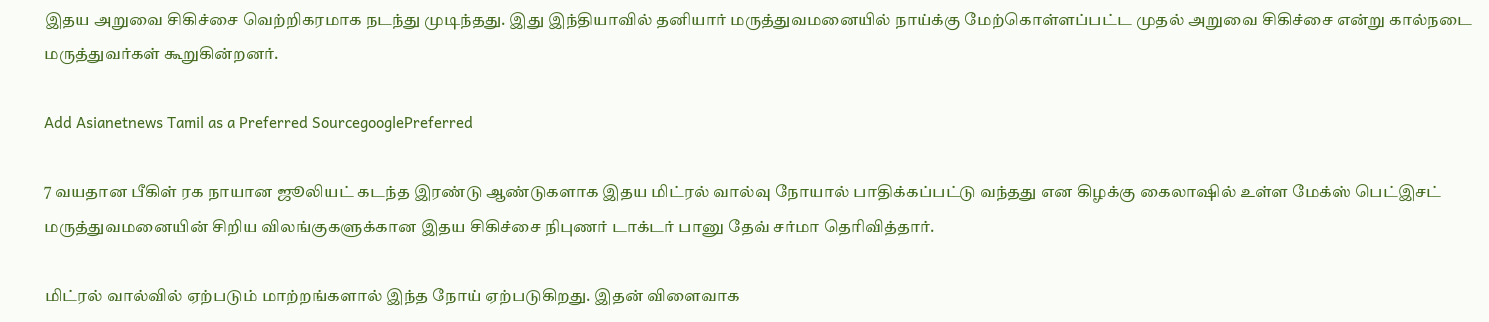இதய அறுவை சிகிச்சை வெற்றிகரமாக நடந்து முடிந்தது. இது இந்தியாவில் தனியார் மருத்துவமனையில் நாய்க்கு மேற்கொள்ளப்பட்ட முதல் அறுவை சிகிச்சை என்று கால்நடை மருத்துவர்கள் கூறுகின்றனர்.

Add Asianetnews Tamil as a Preferred SourcegooglePreferred

7 வயதான பீகிள் ரக நாயான ஜூலியட் கடந்த இரண்டு ஆண்டுகளாக இதய மிட்ரல் வால்வு நோயால் பாதிக்கப்பட்டு வந்தது என கிழக்கு கைலாஷில் உள்ள மேக்ஸ் பெட்இசட் மருத்துவமனையின் சிறிய விலங்குகளுக்கான இதய சிகிச்சை நிபுணர் டாக்டர் பானு தேவ் சர்மா தெரிவித்தார்.

மிட்ரல் வால்வில் ஏற்படும் மாற்றங்களால் இந்த நோய் ஏற்படுகிறது. இதன் விளைவாக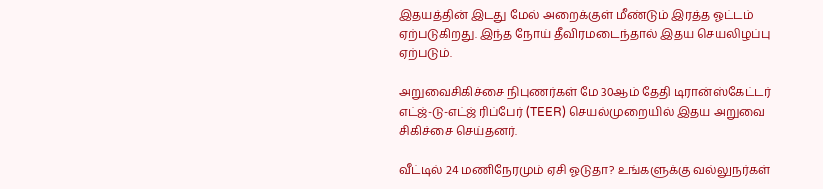இதயத்தின் இடது மேல் அறைக்குள் மீண்டும் இரத்த ஓட்டம் ஏற்படுகிறது. இந்த நோய் தீவிரமடைந்தால் இதய செயலிழப்பு ஏற்படும்.

அறுவைசிகிச்சை நிபுணர்கள் மே 30ஆம் தேதி டிரான்ஸ்கேட்டர் எட்ஜ்-டு-எட்ஜ் ரிப்பேர் (TEER) செயல்முறையில் இதய அறுவை சிகிச்சை செய்தனர்.

வீட்டில் 24 மணிநேரமும் ஏசி ஓடுதா? உங்களுக்கு வல்லுநர்கள்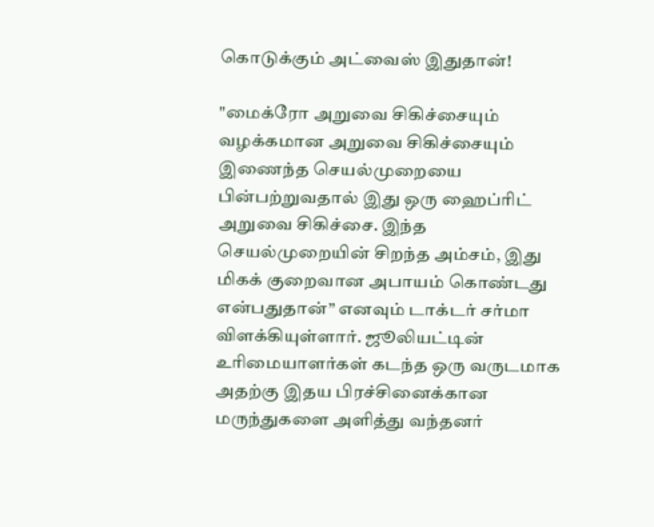கொடுக்கும் அட்வைஸ் இதுதான்!

"மைக்ரோ அறுவை சிகிச்சையும் வழக்கமான அறுவை சிகிச்சையும் இணைந்த செயல்முறையை பின்பற்றுவதால் இது ஒரு ஹைப்ரிட் அறுவை சிகிச்சை. இந்த செயல்முறையின் சிறந்த அம்சம், இது மிகக் குறைவான அபாயம் கொண்டது என்பதுதான்” எனவும் டாக்டர் சர்மா விளக்கியுள்ளார். ஜூலியட்டின் உரிமையாளர்கள் கடந்த ஒரு வருடமாக அதற்கு இதய பிரச்சினைக்கான மருந்துகளை அளித்து வந்தனர்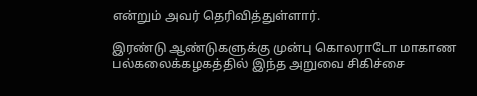என்றும் அவர் தெரிவித்துள்ளார்.

இரண்டு ஆண்டுகளுக்கு முன்பு கொலராடோ மாகாண பல்கலைக்கழகத்தில் இந்த அறுவை சிகிச்சை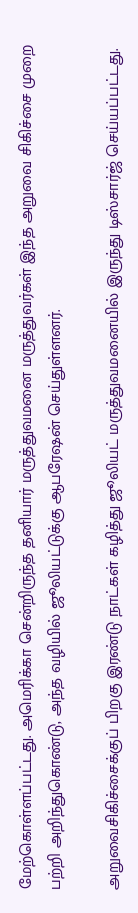மேற்கொள்ளப்பட்டது. அமெரிக்கா சென்றிருந்த தனியார் மருத்துவமனை மருத்துவர்கள் இந்த அறுவை சிகிச்சை முறை பற்றி அறிந்துகொண்டு, அந்த வழியில் ஜூலியட்டுக்கு ஆபரேஷன் செய்துள்ளனர்.

அறுவைசிகிச்சைக்குப் பிறகு இரண்டு நாட்கள் கழித்து ஜூலியட் மருத்துவமனையில் இருந்து டிஸ்சார்ஜ் செய்யப்பட்டது.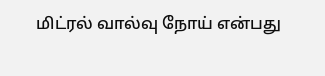மிட்ரல் வால்வு நோய் என்பது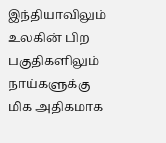இந்தியாவிலும் உலகின் பிற பகுதிகளிலும் நாய்களுக்கு மிக அதிகமாக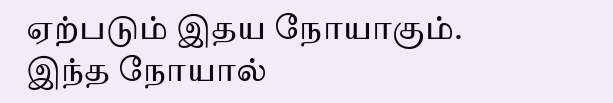ஏற்படும் இதய நோயாகும். இந்த நோயால்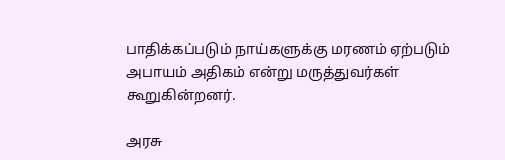பாதிக்கப்படும் நாய்களுக்கு மரணம் ஏற்படும் அபாயம் அதிகம் என்று மருத்துவர்கள் கூறுகின்றனர்.

அரசு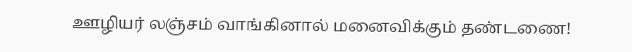ஊழியர் லஞ்சம் வாங்கினால் மனைவிக்கும் தண்டணை!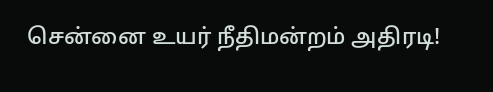சென்னை உயர் நீதிமன்றம் அதிரடி!